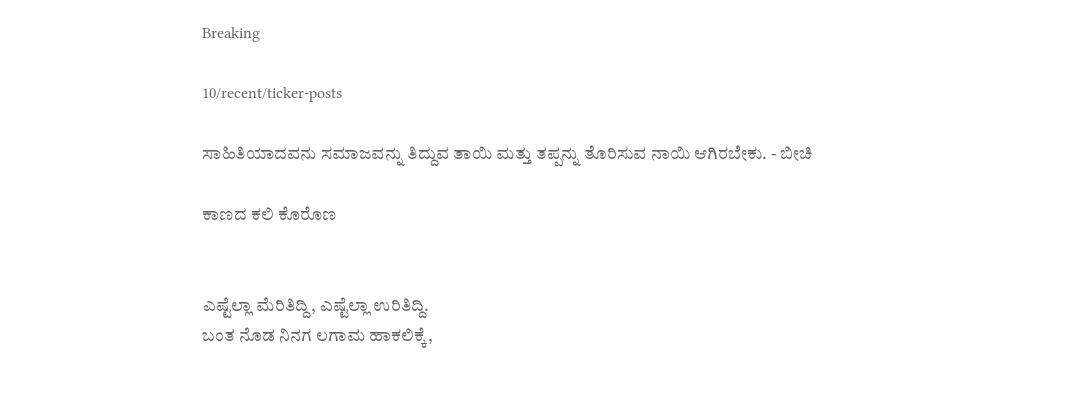Breaking

10/recent/ticker-posts

ಸಾಹಿತಿಯಾದವನು ಸಮಾಜವನ್ನು ತಿದ್ದುವ ತಾಯಿ ಮತ್ತು ತಪ್ಪನ್ನು ತೊರಿಸುವ ನಾಯಿ ಆಗಿರಬೇಕು. - ಬೀಚಿ

ಕಾಣದ ಕಲಿ‌ ಕೊರೊಣ


ಎಷ್ಟೆಲ್ಲಾ ಮೆರಿತಿದ್ದಿ, ಎಷ್ಟೆಲ್ಲಾ ಉರಿತಿದ್ದಿ.
ಬಂತ ನೊಡ ನಿನಗ ಲಗಾಮ ಹಾಕಲಿಕ್ಕೆ,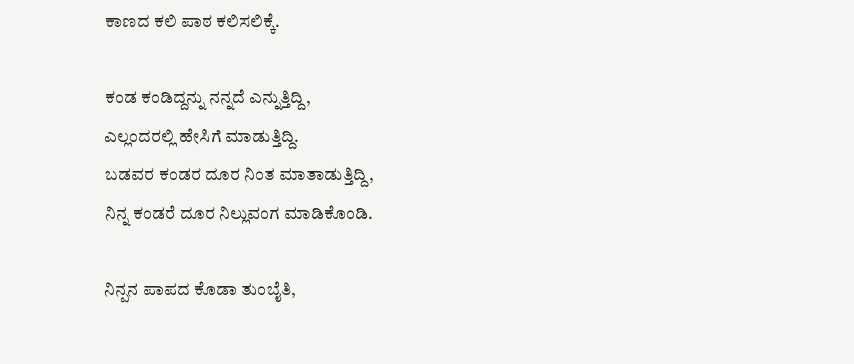ಕಾಣದ ಕಲಿ ಪಾಠ ಕಲಿಸಲಿಕ್ಕೆ.

ಕಂಡ ಕಂಡಿದ್ದನ್ನು ನನ್ನದೆ ಎನ್ನುತ್ತಿದ್ದಿ,
ಎಲ್ಲಂದರಲ್ಲಿ ಹೇಸಿಗೆ ಮಾಡುತ್ತಿದ್ದಿ.
ಬಡವರ ಕಂಡರ ದೂರ ನಿಂತ ಮಾತಾಡುತ್ತಿದ್ದಿ,
ನಿನ್ನ ಕಂಡರೆ ದೂರ ನಿಲ್ಲುವಂಗ ಮಾಡಿಕೊಂಡಿ.

ನಿನ್ಪನ ಪಾಪದ ಕೊಡಾ ತುಂಬೈತಿ,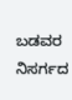ಬಡವರ ನಿಸರ್ಗದ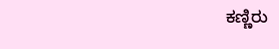ಕಣ್ಣಿರು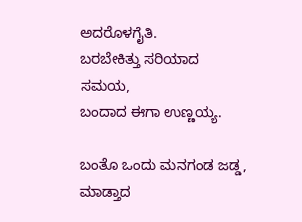ಅದರೊಳಗೈತಿ.
ಬರಬೇಕಿತ್ತು ಸರಿಯಾದ ಸಮಯ,
ಬಂದಾದ ಈಗಾ ಉಣ್ಣಯ್ಯ.

ಬಂತೊ ಒಂದು ಮನಗಂಡ ಜಡ್ಡ,
ಮಾಡ್ತಾದ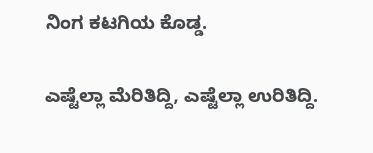ನಿಂಗ ಕಟಗಿಯ ಕೊಡ್ಡ.

ಎಷ್ಟೆಲ್ಲಾ ಮೆರಿತಿದ್ದಿ, ಎಷ್ಟೆಲ್ಲಾ ಉರಿತಿದ್ದಿ.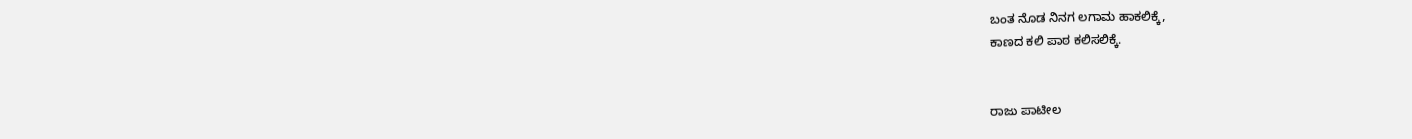ಬಂತ ನೊಡ ನಿನಗ ಲಗಾಮ ಹಾಕಲಿಕ್ಕೆ,
ಕಾಣದ ಕಲಿ ಪಾಠ ಕಲಿಸಲಿಕ್ಕೆ.


ರಾಜು ಪಾಟೀಲ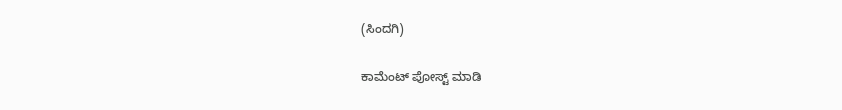(ಸಿಂದಗಿ)

ಕಾಮೆಂಟ್‌‌ ಪೋಸ್ಟ್‌ ಮಾಡಿ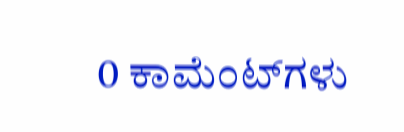0 ಕಾಮೆಂಟ್‌ಗಳು